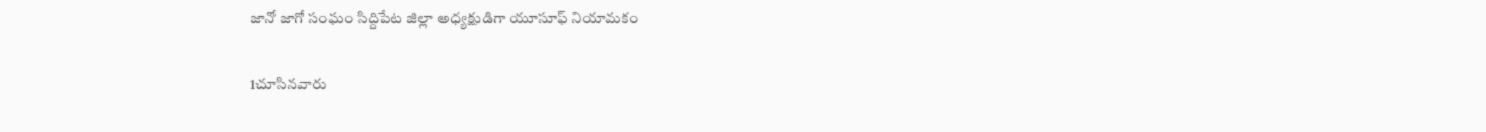జానో జాగో సంఘం సిద్దిపేట జిల్లా అధ్యక్షుడిగా యూసూఫ్ నియామకం

1చూసినవారు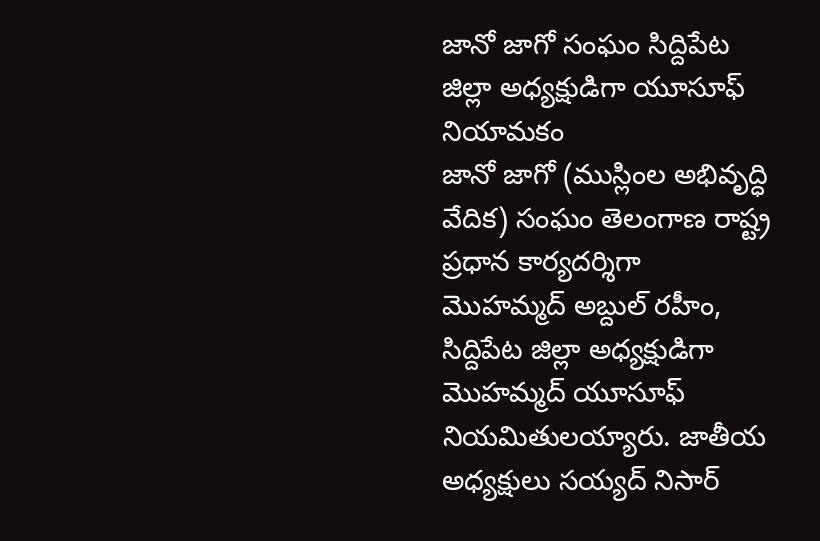జానో జాగో సంఘం సిద్దిపేట జిల్లా అధ్యక్షుడిగా యూసూఫ్ నియామకం
జానో జాగో (ముస్లింల అభివృద్ధి వేదిక) సంఘం తెలంగాణ రాష్ట్ర ప్రధాన కార్యదర్శిగా మొహమ్మద్ అబ్దుల్ రహీం, సిద్దిపేట జిల్లా అధ్యక్షుడిగా మొహమ్మద్ యూసూఫ్ నియమితులయ్యారు. జాతీయ అధ్యక్షులు సయ్యద్ నిసార్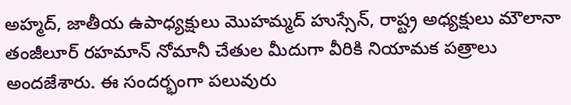అహ్మద్, జాతీయ ఉపాధ్యక్షులు మొహమ్మద్ హుస్సేన్, రాష్ట్ర అధ్యక్షులు మౌలానా తంజీలూర్ రహమాన్ నోమానీ చేతుల మీదుగా వీరికి నియామక పత్రాలు అందజేశారు. ఈ సందర్భంగా పలువురు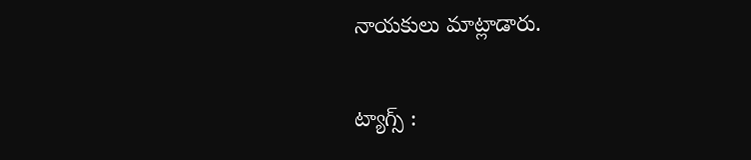నాయకులు మాట్లాడారు.

ట్యాగ్స్ :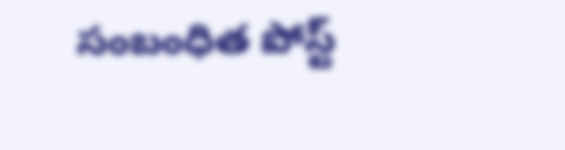సంబంధిత పోస్ట్